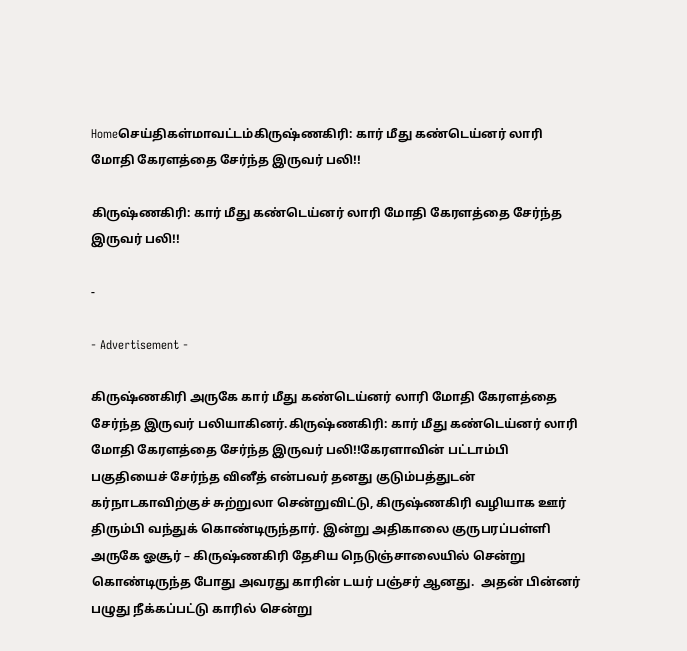Homeசெய்திகள்மாவட்டம்கிருஷ்ணகிரி: கார் மீது கண்டெய்னர் லாரி மோதி கேரளத்தை சேர்ந்த இருவர் பலி!!

கிருஷ்ணகிரி: கார் மீது கண்டெய்னர் லாரி மோதி கேரளத்தை சேர்ந்த இருவர் பலி!!

-

- Advertisement -

கிருஷ்ணகிரி அருகே கார் மீது கண்டெய்னர் லாரி மோதி கேரளத்தை சேர்ந்த இருவர் பலியாகினர்.கிருஷ்ணகிரி: கார் மீது கண்டெய்னர் லாரி மோதி கேரளத்தை சேர்ந்த இருவர் பலி!!கேரளாவின் பட்டாம்பி பகுதியைச் சேர்ந்த வினீத் என்பவர் தனது குடும்பத்துடன் கர்நாடகாவிற்குச் சுற்றுலா சென்றுவிட்டு, கிருஷ்ணகிரி வழியாக ஊர் திரும்பி வந்துக் கொண்டிருந்தார். இன்று அதிகாலை குருபரப்பள்ளி அருகே ஓசூர் – கிருஷ்ணகிரி தேசிய நெடுஞ்சாலையில் சென்று கொண்டிருந்த போது அவரது காரின் டயர் பஞ்சர் ஆனது.  அதன் பின்னர் பழுது நீக்கப்பட்டு காரில் சென்று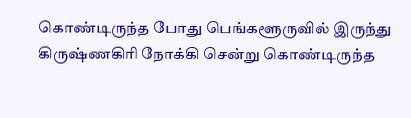கொண்டிருந்த போது பெங்களூருவில் இருந்து கிருஷ்ணகிரி நோக்கி சென்று கொண்டிருந்த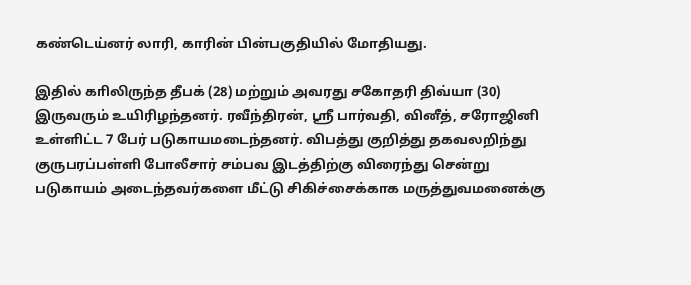கண்டெய்னர் லாரி, காரின் பின்பகுதியில் மோதியது.

இதில் காிலிருந்த தீபக் (28) மற்றும் அவரது சகோதரி திவ்யா (30) இருவரும் உயிரிழந்தனர். ரவீந்திரன், ஸ்ரீ பார்வதி, வினீத், சரோஜினி உள்ளிட்ட 7 பேர் படுகாயமடைந்தனர். விபத்து குறித்து தகவலறிந்து குருபரப்பள்ளி போலீசார் சம்பவ இடத்திற்கு விரைந்து சென்று படுகாயம் அடைந்தவர்களை மீட்டு சிகிச்சைக்காக மருத்துவமனைக்கு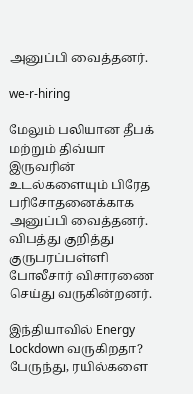அனுப்பி வைத்தனர்.

we-r-hiring

மேலும் பலியான தீபக் மற்றும் திவ்யா இருவரின் உடல்களையும் பிரேத பரிசோதனைக்காக அனுப்பி வைத்தனர். விபத்து குறித்து குருபரப்பள்ளி போலீசார் விசாரணை செய்து வருகின்றனர்.

இந்தியாவில் Energy Lockdown வருகிறதா? பேருந்து, ரயில்களை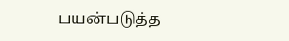பயன்படுத்த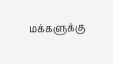மக்களுக்கு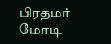பிரதமர் மோடி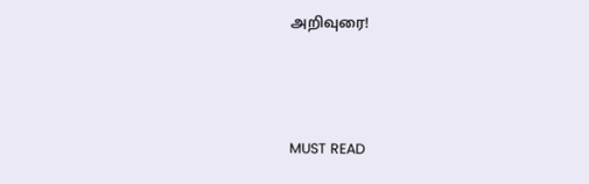அறிவுரை!



MUST READ